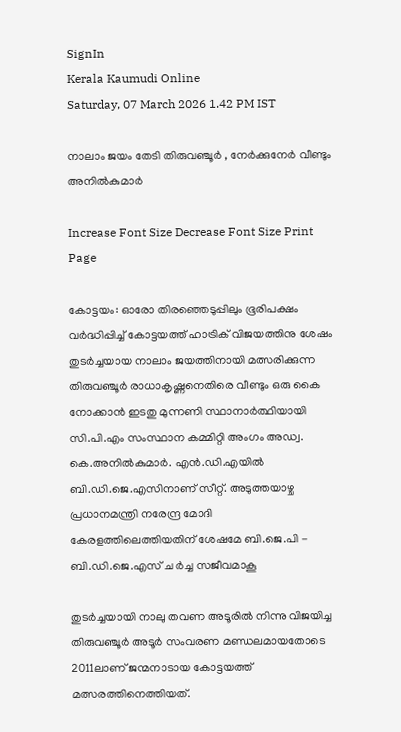SignIn
Kerala Kaumudi Online
Saturday, 07 March 2026 1.42 PM IST

നാലാം ജയം തേടി തിരുവഞ്ചൂർ , നേർക്കുനേർ വീണ്ടും അനിൽകുമാർ

Increase Font Size Decrease Font Size Print Page

കോട്ടയം: ഓരോ തിരഞ്ഞെടുപ്പിലും ഭൂരിപക്ഷം വർദ്ധിപ്പിച്ച് കോട്ടയത്ത് ഹാട്രിക് വിജയത്തിനു ശേഷം തുടർച്ചയായ നാലാം ജയത്തിനായി മത്സരിക്കുന്ന തിരുവഞ്ചൂർ രാധാകൃഷ്ണനെതിരെ വീണ്ടും ഒരു കൈ നോക്കാൻ ഇടതു മുന്നണി സ്ഥാനാർത്ഥിയായി സി.പി.എം സംസ്ഥാന കമ്മിറ്റി അംഗം അഡ്വ. കെ.അനിൽകുമാർ. എൻ.ഡി.എയിൽ ബി.ഡി.ജെ.എസിനാണ് സീറ്റ്. അടുത്തയാഴ്ച പ്രധാനമന്ത്രി നരേന്ദ്ര മോദി കേരളത്തിലെത്തിയതിന് ശേഷമേ ബി.ജെ.പി - ബി.ഡി.ജെ.എസ് ച ർച്ച സജീവമാകൂ

തുടർച്ചയായി നാലു തവണ അടൂരിൽ നിന്നു വിജയിച്ച തിരുവഞ്ചൂർ അടൂർ സംവരണ മണ്ഡലമായതോടെ 2011ലാണ് ജന്മനാടായ കോട്ടയത്ത് മത്സരത്തിനെത്തിയത്.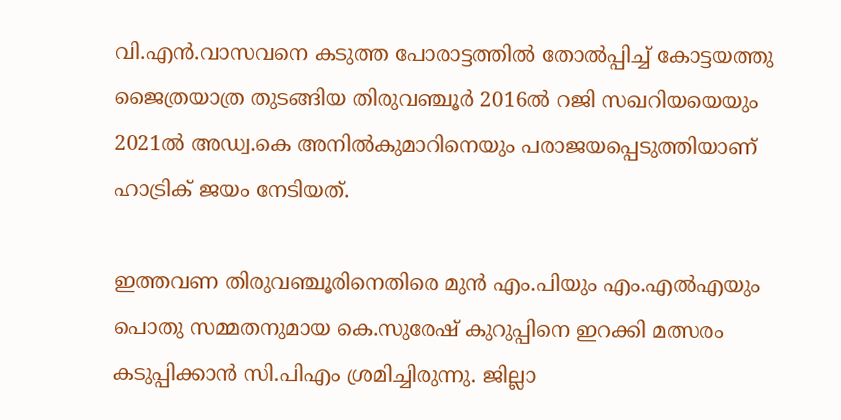വി.എൻ.വാസവനെ കടുത്ത പോരാട്ടത്തിൽ തോൽപ്പിച്ച് കോട്ടയത്തു ജൈത്രയാത്ര തുടങ്ങിയ തിരുവഞ്ചൂർ 2016ൽ റജി സഖറിയയെയും 2021ൽ അഡ്വ.കെ അനിൽകുമാറിനെയും പരാജയപ്പെടുത്തിയാണ് ഹാട്രിക് ജയം നേടിയത്.

ഇത്തവണ തിരുവഞ്ചൂരിനെതിരെ മുൻ എം.പിയും എം.എൽഎയും പൊതു സമ്മതനുമായ കെ.സുരേഷ് കുറുപ്പിനെ ഇറക്കി മത്സരം കടുപ്പിക്കാൻ സി.പിഎം ശ്രമിച്ചിരുന്നു. ജില്ലാ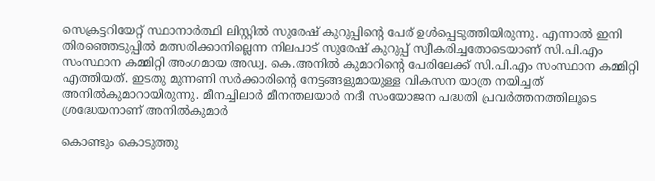സെക്രട്ടറിയേറ്റ് സ്ഥാനാർത്ഥി ലിസ്റ്റിൽ സുരേഷ് കുറുപ്പിന്റെ പേര് ഉൾപ്പെടുത്തിയിരുന്നു. എന്നാൽ ഇനി തിരഞ്ഞെടുപ്പിൽ മത്സരിക്കാനില്ലെന്ന നിലപാട് സുരേഷ് കുറുപ്പ് സ്വീകരിച്ചതോടെയാണ് സി.പി.എം സംസ്ഥാന കമ്മിറ്റി അംഗമായ അഡ്വ. കെ.അനിൽ കുമാറിന്റെ പേരിലേക്ക് സി.പി.എം സംസ്ഥാന കമ്മിറ്റി എത്തിയത്. ഇടതു മുന്നണി സർക്കാരിന്റെ നേട്ടങ്ങളുമായുള്ള വികസന യാത്ര നയിച്ചത് അനിൽകുമാറായിരുന്നു. മീനച്ചിലാർ മീനന്തലയാർ നദീ സംയോജന പദ്ധതി പ്രവർത്തനത്തിലൂടെ ശ്രദ്ധേയനാണ് അനിൽകുമാർ

കൊണ്ടും കൊടുത്തു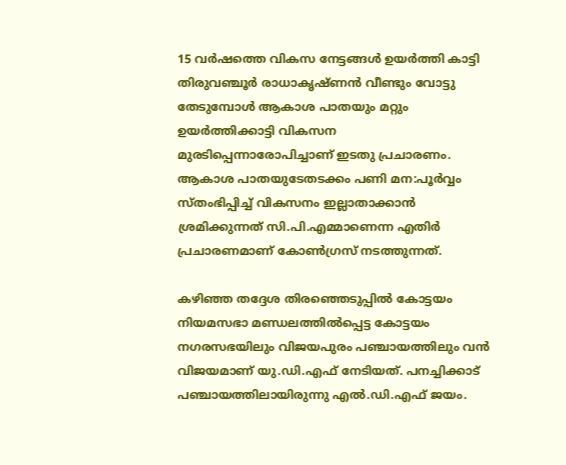15 വർഷത്തെ വികസ നേട്ടങ്ങൾ ഉയർത്തി കാട്ടി തിരുവഞ്ചൂർ രാധാകൃഷ്ണൻ വീണ്ടും വോട്ടു തേടുമ്പോൾ ആകാശ പാതയും മറ്റും ഉയർത്തിക്കാട്ടി വികസന മുരടിപ്പെന്നാരോപിച്ചാണ് ഇടതു പ്രചാരണം. ആകാശ പാതയുടേതടക്കം പണി മന:പൂർവ്വം സ്തംഭിപ്പിച്ച് വികസനം ഇല്ലാതാക്കാൻ ശ്രമിക്കുന്നത് സി.പി.എമ്മാണെന്ന എതിർ പ്രചാരണമാണ് കോൺഗ്രസ് നടത്തുന്നത്.

കഴിഞ്ഞ തദ്ദേശ തിരഞ്ഞെടുപ്പിൽ കോട്ടയം നിയമസഭാ മണ്ഡലത്തിൽപ്പെട്ട കോട്ടയം നഗരസഭയിലും വിജയപുരം പഞ്ചായത്തിലും വൻ വിജയമാണ് യു.ഡി.എഫ് നേടിയത്. പനച്ചിക്കാട് പഞ്ചായത്തിലായിരുന്നു എൽ.ഡി.എഫ് ജയം.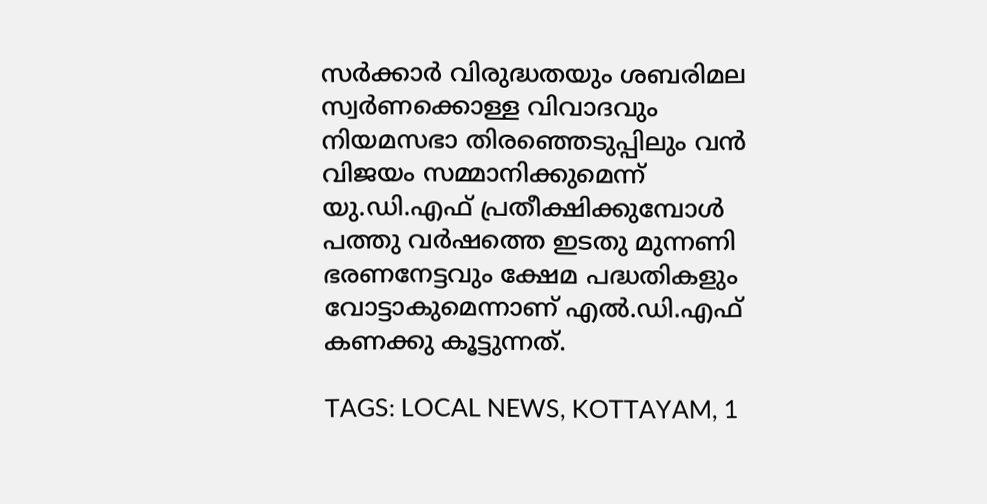സർക്കാർ വിരുദ്ധതയും ശബരിമല സ്വർണക്കൊള്ള വിവാദവും നിയമസഭാ തിരഞ്ഞെടുപ്പിലും വൻ വിജയം സമ്മാനിക്കുമെന്ന് യു.ഡി.എഫ് പ്രതീക്ഷിക്കുമ്പോൾ പത്തു വർഷത്തെ ഇടതു മുന്നണി ഭരണനേട്ടവും ക്ഷേമ പദ്ധതികളും വോട്ടാകുമെന്നാണ് എൽ.ഡി.എഫ് കണക്കു കൂട്ടുന്നത്.

TAGS: LOCAL NEWS, KOTTAYAM, 1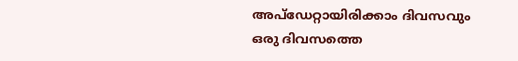അപ്ഡേറ്റായിരിക്കാം ദിവസവും
ഒരു ദിവസത്തെ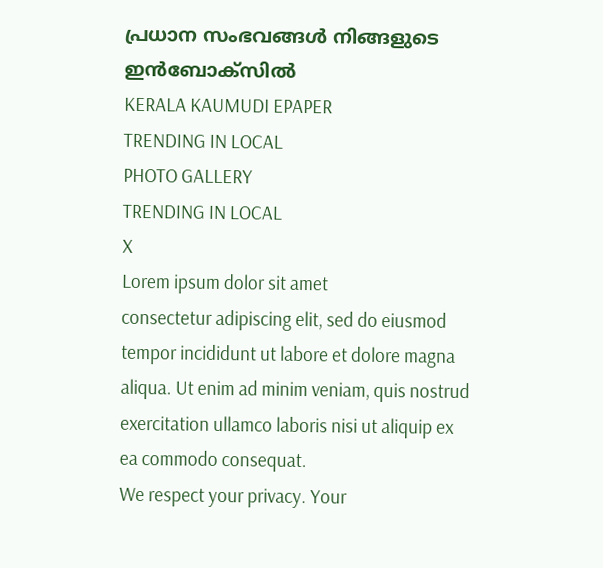പ്രധാന സംഭവങ്ങൾ നിങ്ങളുടെ ഇൻബോക്സിൽ
KERALA KAUMUDI EPAPER
TRENDING IN LOCAL
PHOTO GALLERY
TRENDING IN LOCAL
X
Lorem ipsum dolor sit amet
consectetur adipiscing elit, sed do eiusmod tempor incididunt ut labore et dolore magna aliqua. Ut enim ad minim veniam, quis nostrud exercitation ullamco laboris nisi ut aliquip ex ea commodo consequat.
We respect your privacy. Your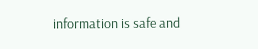information is safe and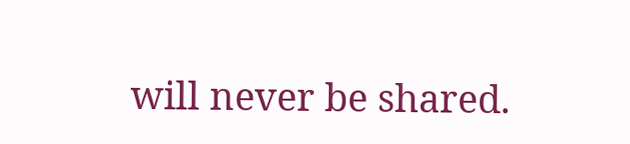will never be shared.